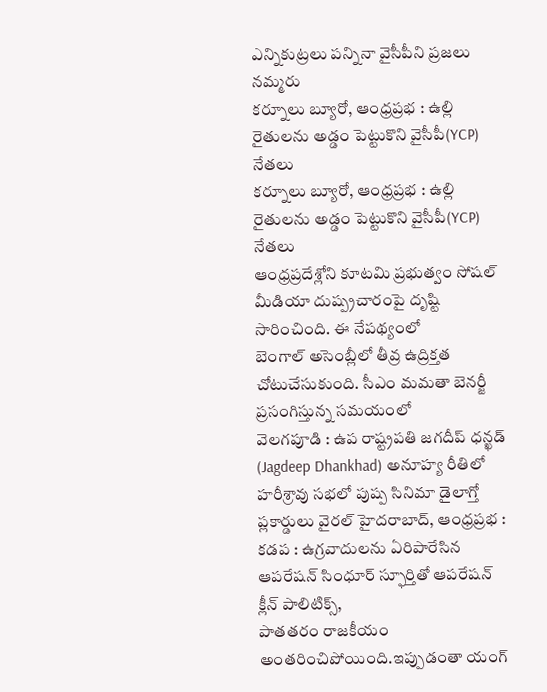ఎన్నికుట్రలు పన్నినా వైసీపీని ప్రజలు నమ్మరు
కర్నూలు బ్యూరో, ఆంధ్రప్రభ : ఉల్లి రైతులను అడ్డం పెట్టుకొని వైసీపీ(YCP) నేతలు
కర్నూలు బ్యూరో, ఆంధ్రప్రభ : ఉల్లి రైతులను అడ్డం పెట్టుకొని వైసీపీ(YCP) నేతలు
ఆంధ్రప్రదేశ్లోని కూటమి ప్రభుత్వం సోషల్ మీడియా దుష్ప్రచారంపై దృష్టి సారించింది. ఈ నేపథ్యంలో
బెంగాల్ అసెంబ్లీలో తీవ్ర ఉద్రిక్తత చోటుచేసుకుంది. సీఎం మమతా బెనర్జీ ప్రసంగిస్తున్న సమయంలో
వెలగపూడి : ఉప రాష్ట్రపతి జగదీప్ ధన్ఖడ్ (Jagdeep Dhankhad) అనూహ్య రీతిలో
హరీశ్రావు సభలో పుష్ప సినిమా డైలాగ్తో ప్లకార్డులు వైరల్ హైదరాబాద్, ఆంధ్రప్రభ :
కడప : ఉగ్రవాదులను ఏరిపారేసిన ఆపరేషన్ సింధూర్ స్ఫూర్తితో ఆపరేషన్ క్లీన్ పాలిటిక్స్,
పాతతరం రాజకీయం అంతరించిపోయింది.ఇప్పుడంతా యంగ్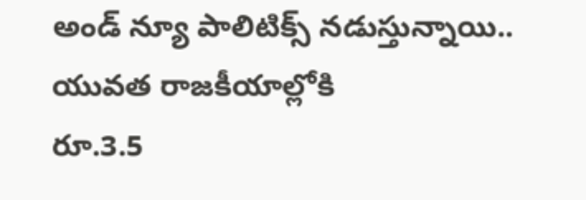అండ్ న్యూ పాలిటిక్స్ నడుస్తున్నాయి.. యువత రాజకీయాల్లోకి
రూ.3.5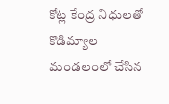కోట్ల కేంద్ర నిధులతో కొడిమ్యాల మండలంలో చేసిన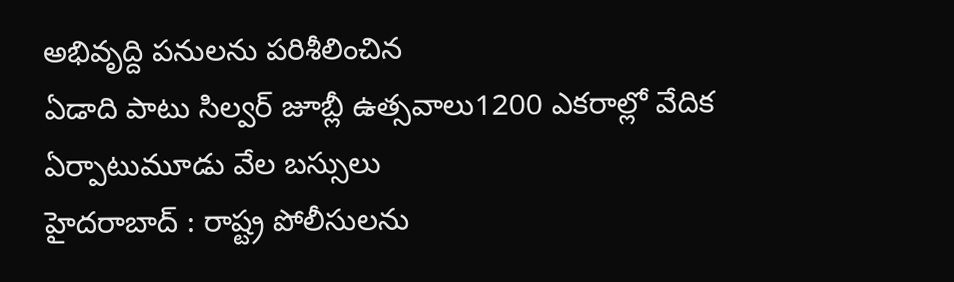అభివృద్ది పనులను పరిశీలించిన
ఏడాది పాటు సిల్వర్ జూబ్లీ ఉత్సవాలు1200 ఎకరాల్లో వేదిక ఏర్పాటుమూడు వేల బస్సులు
హైదరాబాద్ : రాష్ట్ర పోలీసులను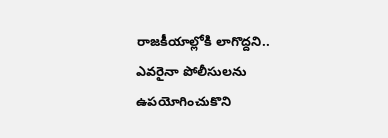రాజకీయాల్లోకి లాగొద్దని.. ఎవరైనా పోలీసులను ఉపయోగించుకొని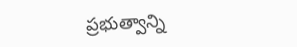ప్రభుత్వాన్ని